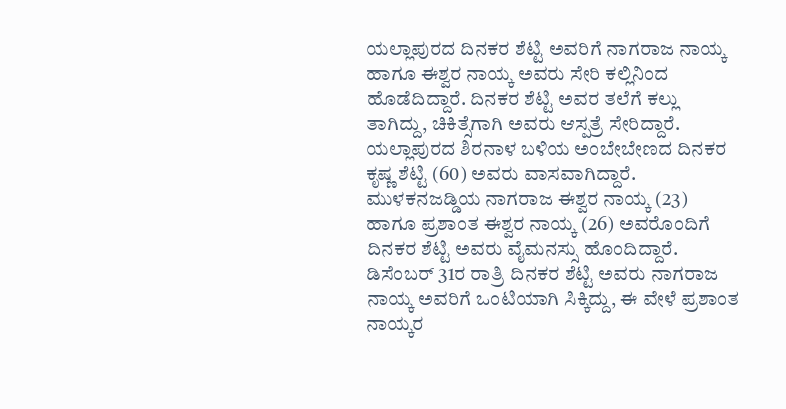ಯಲ್ಲಾಪುರದ ದಿನಕರ ಶೆಟ್ಟಿ ಅವರಿಗೆ ನಾಗರಾಜ ನಾಯ್ಕ ಹಾಗೂ ಈಶ್ವರ ನಾಯ್ಕ ಅವರು ಸೇರಿ ಕಲ್ಲಿನಿಂದ ಹೊಡೆದಿದ್ದಾರೆ. ದಿನಕರ ಶೆಟ್ಟಿ ಅವರ ತಲೆಗೆ ಕಲ್ಲು ತಾಗಿದ್ದು, ಚಿಕಿತ್ಸೆಗಾಗಿ ಅವರು ಆಸ್ಪತ್ರೆ ಸೇರಿದ್ದಾರೆ.
ಯಲ್ಲಾಪುರದ ಶಿರನಾಳ ಬಳಿಯ ಅಂಬೇಬೇಣದ ದಿನಕರ ಕೃಷ್ಣ ಶೆಟ್ಟಿ (60) ಅವರು ವಾಸವಾಗಿದ್ದಾರೆ. ಮುಳಕನಜಡ್ಡಿಯ ನಾಗರಾಜ ಈಶ್ವರ ನಾಯ್ಕ (23) ಹಾಗೂ ಪ್ರಶಾಂತ ಈಶ್ವರ ನಾಯ್ಕ (26) ಅವರೊಂದಿಗೆ ದಿನಕರ ಶೆಟ್ಟಿ ಅವರು ವೈಮನಸ್ಸು ಹೊಂದಿದ್ದಾರೆ. ಡಿಸೆಂಬರ್ 31ರ ರಾತ್ರಿ ದಿನಕರ ಶೆಟ್ಟಿ ಅವರು ನಾಗರಾಜ ನಾಯ್ಕ ಅವರಿಗೆ ಒಂಟಿಯಾಗಿ ಸಿಕ್ಕಿದ್ದು, ಈ ವೇಳೆ ಪ್ರಶಾಂತ ನಾಯ್ಕರ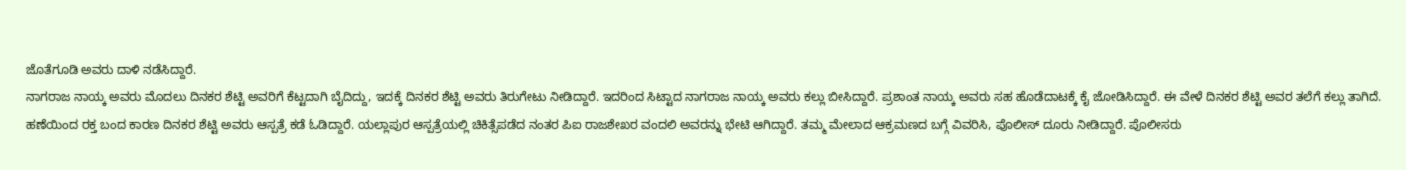ಜೊತೆಗೂಡಿ ಅವರು ದಾಳಿ ನಡೆಸಿದ್ದಾರೆ.
ನಾಗರಾಜ ನಾಯ್ಕ ಅವರು ಮೊದಲು ದಿನಕರ ಶೆಟ್ಟಿ ಅವರಿಗೆ ಕೆಟ್ಟದಾಗಿ ಬೈದಿದ್ದು, ಇದಕ್ಕೆ ದಿನಕರ ಶೆಟ್ಟಿ ಅವರು ತಿರುಗೇಟು ನೀಡಿದ್ದಾರೆ. ಇದರಿಂದ ಸಿಟ್ಟಾದ ನಾಗರಾಜ ನಾಯ್ಕ ಅವರು ಕಲ್ಲು ಬೀಸಿದ್ದಾರೆ. ಪ್ರಶಾಂತ ನಾಯ್ಕ ಅವರು ಸಹ ಹೊಡೆದಾಟಕ್ಕೆ ಕೈ ಜೋಡಿಸಿದ್ದಾರೆ. ಈ ವೇಳೆ ದಿನಕರ ಶೆಟ್ಟಿ ಅವರ ತಲೆಗೆ ಕಲ್ಲು ತಾಗಿದೆ.
ಹಣೆಯಿಂದ ರಕ್ತ ಬಂದ ಕಾರಣ ದಿನಕರ ಶೆಟ್ಟಿ ಅವರು ಆಸ್ಪತ್ರೆ ಕಡೆ ಓಡಿದ್ದಾರೆ. ಯಲ್ಲಾಪುರ ಆಸ್ಪತ್ರೆಯಲ್ಲಿ ಚಿಕಿತ್ಸೆಪಡೆದ ನಂತರ ಪಿಐ ರಾಜಶೇಖರ ವಂದಲಿ ಅವರನ್ನು ಭೇಟಿ ಆಗಿದ್ದಾರೆ. ತಮ್ಮ ಮೇಲಾದ ಆಕ್ರಮಣದ ಬಗ್ಗೆ ವಿವರಿಸಿ, ಪೊಲೀಸ್ ದೂರು ನೀಡಿದ್ದಾರೆ. ಪೊಲೀಸರು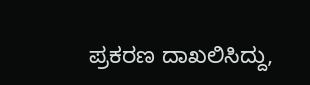ಪ್ರಕರಣ ದಾಖಲಿಸಿದ್ದು,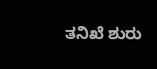ತನಿಖೆ ಶುರು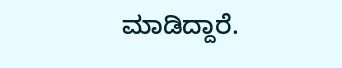ಮಾಡಿದ್ದಾರೆ.